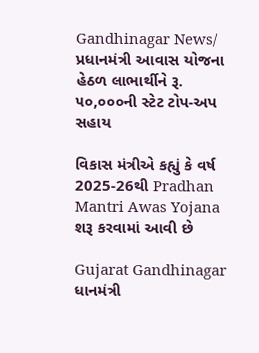Gandhinagar News/ પ્રધાનમંત્રી આવાસ યોજના હેઠળ લાભાર્થીને રૂ. ૫૦,૦૦૦ની સ્ટેટ ટોપ-અપ સહાય

વિકાસ મંત્રીએ કહ્યું કે વર્ષ 2025-26થી Pradhan Mantri Awas Yojana શરૂ કરવામાં આવી છે

Gujarat Gandhinagar
ધાનમંત્રી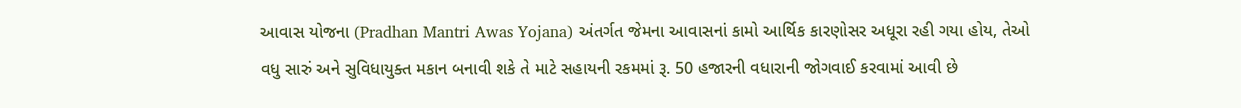આવાસ યોજના (Pradhan Mantri Awas Yojana) અંતર્ગત જેમના આવાસનાં કામો આર્થિક કારણોસર અધૂરા રહી ગયા હોય, તેઓ વધુ સારું અને સુવિધાયુક્ત મકાન બનાવી શકે તે માટે સહાયની રકમમાં રૂ. 50 હજારની વધારાની જોગવાઈ કરવામાં આવી છે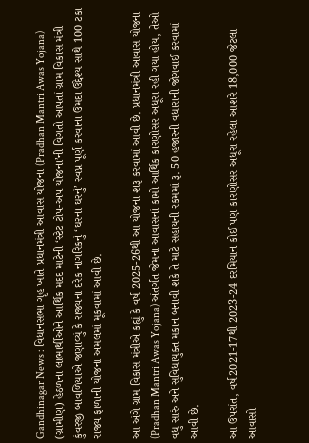Gandhinagar News : વિધાનસભા ગૃહ ખાતે પ્રધાનમંત્રી આવાસ યોજના (Pradhan Mantri Awas Yojana) (ગ્રામીણ) હેઠળના લાભાર્થીઓને આર્થિક મદદ માટેની ‘સ્ટેટ ટોપ-અપ યોજના’ની વિગતો આપતાં ગ્રામ વિકાસ મંત્રી કુંવરજી બાવળિયાએ જણાવ્યું કે રાજ્યના દરેક નાગરિકનું ‘ઘરના ઘરનું’ સ્વપ્ન પૂર્ણ કરવાના ઉમદા ઉદ્દેશ્ય સાથે 100 ટકા રાજ્ય ફાળાની યોજના અમલમાં મૂકવામાં આવી છે.

આ અંગે ગ્રામ વિકાસ મંત્રીએ કહ્યું કે વર્ષ 2025-26થી આ યોજના શરૂ કરવામાં આવી છે. પ્રધાનમંત્રી આવાસ યોજના (Pradhan Mantri Awas Yojana) અંતર્ગત જેમના આવાસનાં કામો આર્થિક કારણોસર અધૂરા રહી ગયા હોય, તેઓ વધુ સારું અને સુવિધાયુક્ત મકાન બનાવી શકે તે માટે સહાયની રકમમાં રૂ. 50 હજારની વધારાની જોગવાઈ કરવામાં આવી છે.

આ ઉપરાંત, વર્ષ2021-17થી 2023-24 દરમિયાન કોઈ પણ કારણોસર અધૂરા રહેલા આશરે 18,000 જેટલા આવાસો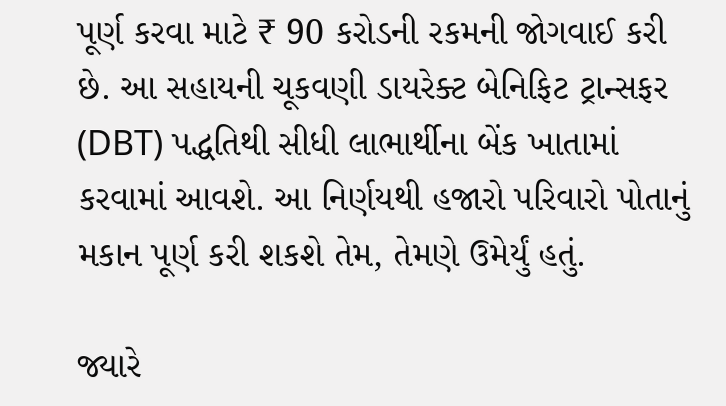પૂર્ણ કરવા માટે ₹ 90 કરોડની રકમની જોગવાઈ કરી છે. આ સહાયની ચૂકવણી ડાયરેક્ટ બેનિફિટ ટ્રાન્સફર (DBT) પદ્ધતિથી સીધી લાભાર્થીના બેંક ખાતામાં કરવામાં આવશે. આ નિર્ણયથી હજારો પરિવારો પોતાનું મકાન પૂર્ણ કરી શકશે તેમ, તેમણે ઉમેર્યું હતું.

જ્યારે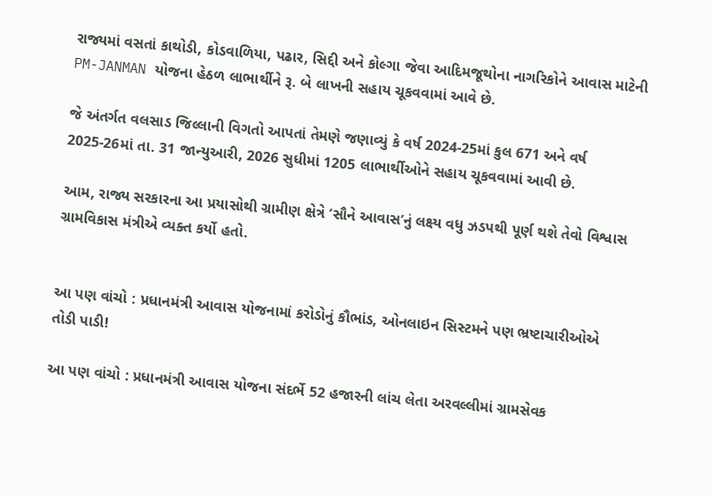રાજ્યમાં વસતાં કાથોડી, કોડવાળિયા, પઢાર, સિદ્દી અને કોલ્ગા જેવા આદિમજૂથોના નાગરિકોને આવાસ માટેની PM-JANMAN યોજના હેઠળ લાભાર્થીને રૂ. બે લાખની સહાય ચૂકવવામાં આવે છે.

જે અંતર્ગત વલસાડ જિલ્લાની વિગતો આપતાં તેમણે જણાવ્યું કે વર્ષ 2024-25માં કુલ 671 અને વર્ષ 2025-26માં તા. 31 જાન્યુઆરી, 2026 સુધીમાં 1205 લાભાર્થીઓને સહાય ચૂકવવામાં આવી છે.

આમ, રાજ્ય સરકારના આ પ્રયાસોથી ગ્રામીણ ક્ષેત્રે ‘સૌને આવાસ’નું લક્ષ્ય વધુ ઝડપથી પૂર્ણ થશે તેવો વિશ્વાસ ગ્રામવિકાસ મંત્રીએ વ્યક્ત કર્યો હતો.


આ પણ વાંચો : પ્રધાનમંત્રી આવાસ યોજનામાં કરોડોનું કૌભાંડ, ઓનલાઇન સિસ્ટમને પણ ભ્રષ્ટાચારીઓએ તોડી પાડી!

આ પણ વાંચો : પ્રધાનમંત્રી આવાસ યોજના સંદર્ભે 52 હજારની લાંચ લેતા અરવલ્લીમાં ગ્રામસેવક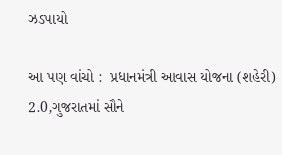ઝડપાયો

આ પણ વાંચો :  પ્રધાનમંત્રી આવાસ યોજના (શહેરી) 2.0,ગુજરાતમાં સૌને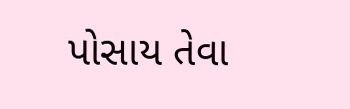પોસાય તેવા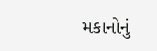મકાનોનું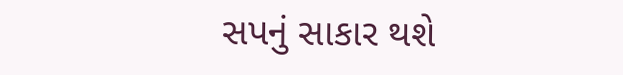સપનું સાકાર થશે